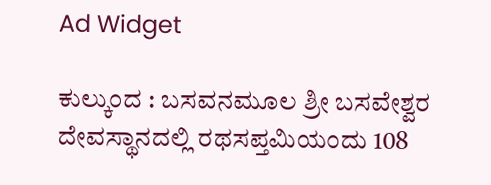Ad Widget

ಕುಲ್ಕುಂದ : ಬಸವನಮೂಲ ಶ್ರೀ ಬಸವೇಶ್ವರ ದೇವಸ್ಥಾನದಲ್ಲಿ ರಥಸಪ್ತಮಿಯಂದು 108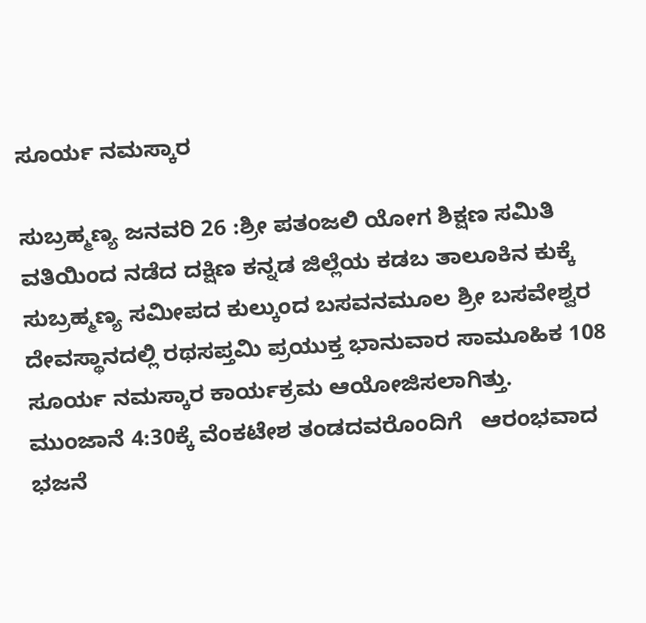ಸೂರ್ಯ ನಮಸ್ಕಾರ

ಸುಬ್ರಹ್ಮಣ್ಯ ಜನವರಿ 26 :ಶ್ರೀ ಪತಂಜಲಿ ಯೋಗ ಶಿಕ್ಷಣ ಸಮಿತಿ ವತಿಯಿಂದ ನಡೆದ ದಕ್ಷಿಣ ಕನ್ನಡ ಜಿಲ್ಲೆಯ ಕಡಬ ತಾಲೂಕಿನ ಕುಕ್ಕೆ ಸುಬ್ರಹ್ಮಣ್ಯ ಸಮೀಪದ ಕುಲ್ಕುಂದ ಬಸವನಮೂಲ ಶ್ರೀ ಬಸವೇಶ್ವರ ದೇವಸ್ಥಾನದಲ್ಲಿ ರಥಸಪ್ತಮಿ ಪ್ರಯುಕ್ತ ಭಾನುವಾರ ಸಾಮೂಹಿಕ 108 ಸೂರ್ಯ ನಮಸ್ಕಾರ ಕಾರ್ಯಕ್ರಮ ಆಯೋಜಿಸಲಾಗಿತ್ತು.
ಮುಂಜಾನೆ 4:30ಕ್ಕೆ ವೆಂಕಟೇಶ ತಂಡದವರೊಂದಿಗೆ   ಆರಂಭವಾದ ಭಜನೆ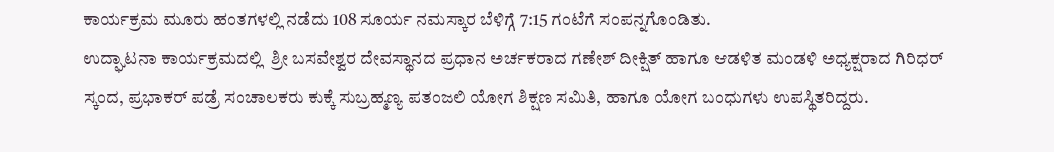ಕಾರ್ಯಕ್ರಮ ಮೂರು ಹಂತಗಳಲ್ಲಿ ನಡೆದು 108 ಸೂರ್ಯ ನಮಸ್ಕಾರ ಬೆಳಿಗ್ಗೆ 7:15 ಗಂಟೆಗೆ ಸಂಪನ್ನಗೊಂಡಿತು.
ಉದ್ಘಾಟನಾ ಕಾರ್ಯಕ್ರಮದಲ್ಲಿ  ಶ್ರೀ ಬಸವೇಶ್ವರ ದೇವಸ್ಥಾನದ ಪ್ರಧಾನ ಅರ್ಚಕರಾದ ಗಣೇಶ್ ದೀಕ್ಷಿತ್ ಹಾಗೂ ಆಡಳಿತ ಮಂಡಳಿ ಅಧ್ಯಕ್ಷರಾದ ಗಿರಿಧರ್ ಸ್ಕಂದ, ಪ್ರಭಾಕರ್ ಪಡ್ರೆ ಸಂಚಾಲಕರು ಕುಕ್ಕೆ ಸುಬ್ರಹ್ಮಣ್ಯ ಪತಂಜಲಿ ಯೋಗ ಶಿಕ್ಷಣ ಸಮಿತಿ, ಹಾಗೂ ಯೋಗ ಬಂಧುಗಳು ಉಪಸ್ಥಿತರಿದ್ದರು.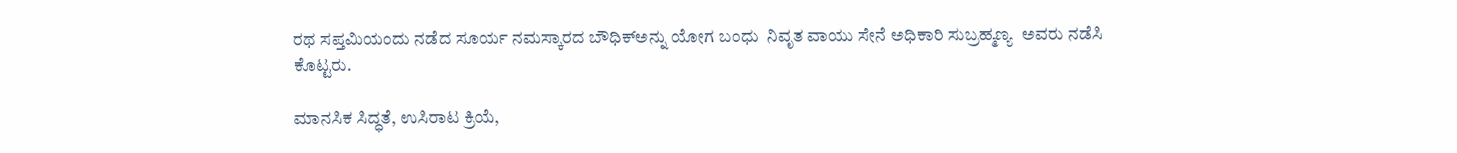ರಥ ಸಪ್ತಮಿಯಂದು ನಡೆದ ಸೂರ್ಯ ನಮಸ್ಕಾರದ ಬೌಧಿಕ್‌ಅನ್ನು ಯೋಗ ಬಂಧು  ನಿವೃತ ವಾಯು ಸೇನೆ ಅಧಿಕಾರಿ ಸುಬ್ರಹ್ಮಣ್ಯ  ಅವರು ನಡೆಸಿ ಕೊಟ್ಟರು.

ಮಾನಸಿಕ ಸಿದ್ಧತೆ, ಉಸಿರಾಟ ಕ್ರಿಯೆ,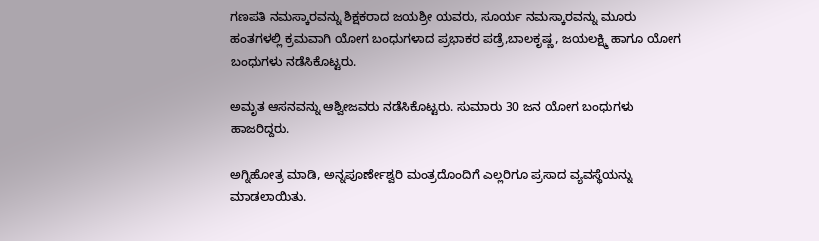ಗಣಪತಿ ನಮಸ್ಕಾರವನ್ನು ಶಿಕ್ಷಕರಾದ ಜಯಶ್ರೀ ಯವರು, ಸೂರ್ಯ ನಮಸ್ಕಾರವನ್ನು ಮೂರು  ಹಂತಗಳಲ್ಲಿ ಕ್ರಮವಾಗಿ ಯೋಗ ಬಂಧುಗಳಾದ ಪ್ರಭಾಕರ ಪಡ್ರೆ,ಬಾಲಕೃಷ್ಣ, ಜಯಲಕ್ಷ್ಮಿ ಹಾಗೂ ಯೋಗ ಬಂಧುಗಳು ನಡೆಸಿಕೊಟ್ಟರು.

ಅಮೃತ ಆಸನವನ್ನು ಆಶ್ವೀಜವರು ನಡೆಸಿಕೊಟ್ಟರು. ಸುಮಾರು 30 ಜನ ಯೋಗ ಬಂಧುಗಳು ಹಾಜರಿದ್ದರು.

ಅಗ್ನಿಹೋತ್ರ ಮಾಡಿ, ಅನ್ನಪೂರ್ಣೇಶ್ವರಿ ಮಂತ್ರದೊಂದಿಗೆ ಎಲ್ಲರಿಗೂ ಪ್ರಸಾದ ವ್ಯವಸ್ಥೆಯನ್ನು ಮಾಡಲಾಯಿತು.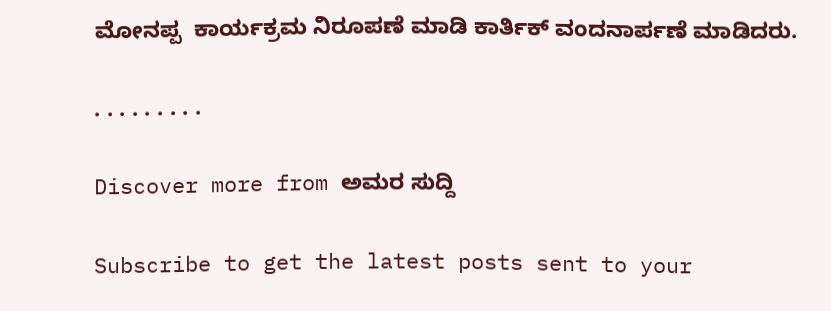ಮೋನಪ್ಪ  ಕಾರ್ಯಕ್ರಮ ನಿರೂಪಣೆ ಮಾಡಿ ಕಾರ್ತಿಕ್ ವಂದನಾರ್ಪಣೆ ಮಾಡಿದರು.

. . . . . . . . .

Discover more from ಅಮರ ಸುದ್ದಿ

Subscribe to get the latest posts sent to your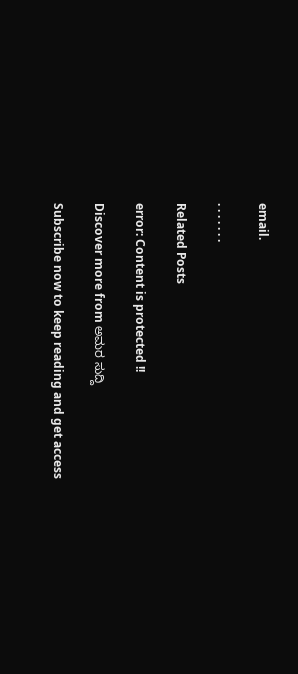email.

. . . . . . .

Related Posts

error: Content is protected !!

Discover more from ಅಮರ ಸುದ್ದಿ

Subscribe now to keep reading and get access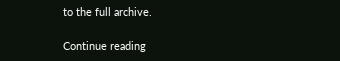to the full archive.

Continue reading